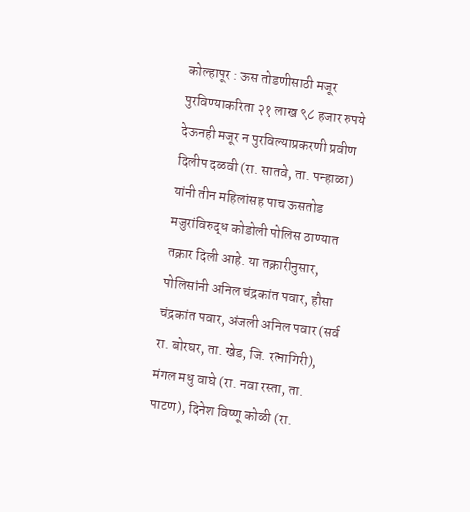कोल्हापूर : ऊस तोडणीसाठी मजूर पुरविण्याकरिता २१ लाख ९८ हजार रुपये देऊनही मजूर न पुरविल्याप्रकरणी प्रवीण दिलीप दळवी (रा. सातवे, ता. पन्हाळा) यांनी तीन महिलांसह पाच ऊसतोड मजुरांविरुद्ध कोडोली पोलिस ठाण्यात तक्रार दिली आहे. या तक्रारीनुसार, पोलिसांनी अनिल चंद्रकांत पवार, हौसा चंद्रकांत पवार, अंजली अनिल पवार (सर्व रा. बोरघर, ता. खेड, जि. रत्नागिरी), मंगल मधु वाघे (रा. नवा रस्ता, ता. पाटण), दिनेश विष्णू कोळी (रा.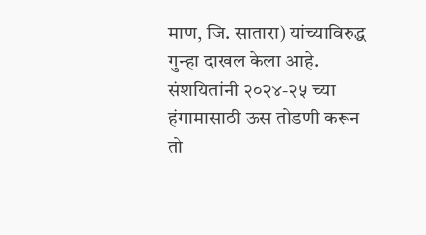माण, जि. सातारा) यांच्याविरुद्ध गुन्हा दाखल केला आहे. संशयितांनी २०२४-२५ च्या हंगामासाठी ऊस तोडणी करून तो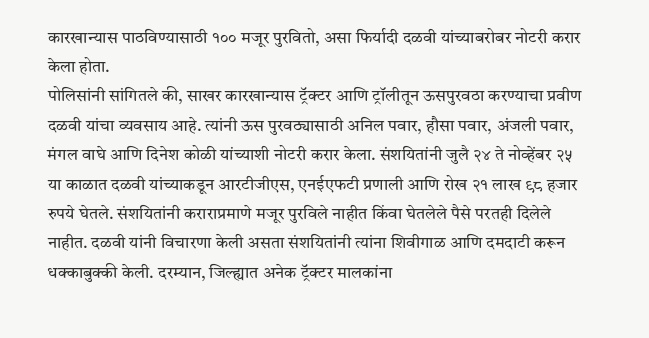कारखान्यास पाठविण्यासाठी १०० मजूर पुरवितो, असा फिर्यादी दळवी यांच्याबरोबर नोटरी करार केला होता.
पोलिसांनी सांगितले की, साखर कारखान्यास ट्रॅक्टर आणि ट्रॉलीतून ऊसपुरवठा करण्याचा प्रवीण दळवी यांचा व्यवसाय आहे. त्यांनी ऊस पुरवठ्यासाठी अनिल पवार, हौसा पवार, अंजली पवार, मंगल वाघे आणि दिनेश कोळी यांच्याशी नोटरी करार केला. संशयितांनी जुलै २४ ते नोव्हेंबर २५ या काळात दळवी यांच्याकडून आरटीजीएस, एनईएफटी प्रणाली आणि रोख २१ लाख ९८ हजार रुपये घेतले. संशयितांनी कराराप्रमाणे मजूर पुरविले नाहीत किंवा घेतलेले पैसे परतही दिलेले नाहीत. दळवी यांनी विचारणा केली असता संशयितांनी त्यांना शिवीगाळ आणि दमदाटी करून धक्काबुक्की केली. दरम्यान, जिल्ह्यात अनेक ट्रॅक्टर मालकांना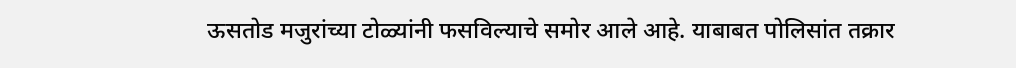ऊसतोड मजुरांच्या टोळ्यांनी फसविल्याचे समोर आले आहे. याबाबत पोलिसांत तक्रार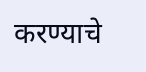करण्याचे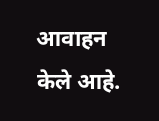आवाहन केले आहे.